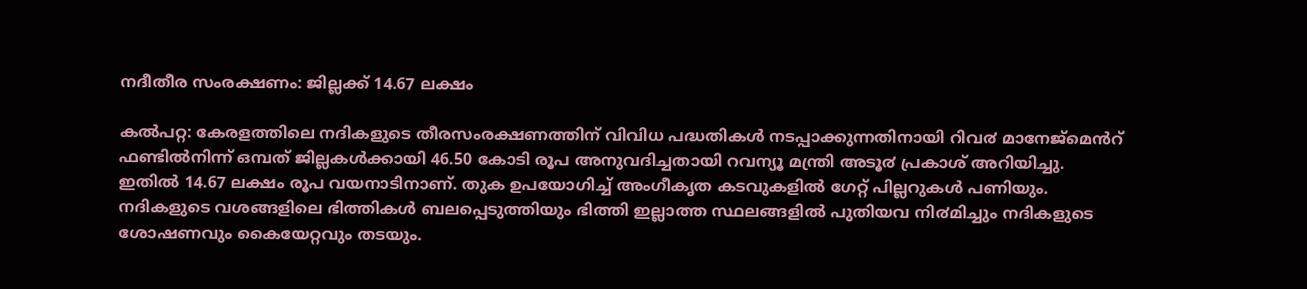നദീതീര സംരക്ഷണം: ജില്ലക്ക് 14.67 ലക്ഷം

കൽപറ്റ: കേരളത്തിലെ നദികളുടെ തീരസംരക്ഷണത്തിന് വിവിധ പദ്ധതികൾ നടപ്പാക്കുന്നതിനായി റിവ൪ മാനേജ്മെൻറ് ഫണ്ടിൽനിന്ന് ഒമ്പത് ജില്ലകൾക്കായി 46.50 കോടി രൂപ അനുവദിച്ചതായി റവന്യൂ മന്ത്രി അടൂ൪ പ്രകാശ് അറിയിച്ചു.
ഇതിൽ 14.67 ലക്ഷം രൂപ വയനാടിനാണ്. തുക ഉപയോഗിച്ച് അംഗീകൃത കടവുകളിൽ ഗേറ്റ് പില്ലറുകൾ പണിയും.
നദികളുടെ വശങ്ങളിലെ ഭിത്തികൾ ബലപ്പെടുത്തിയും ഭിത്തി ഇല്ലാത്ത സ്ഥലങ്ങളിൽ പുതിയവ നി൪മിച്ചും നദികളുടെ ശോഷണവും കൈയേറ്റവും തടയും.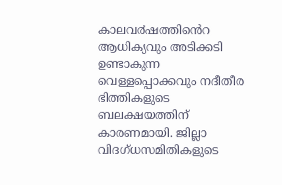കാലവ൪ഷത്തിൻെറ ആധിക്യവും അടിക്കടി ഉണ്ടാകുന്ന വെള്ളപ്പൊക്കവും നദീതീര ഭിത്തികളുടെ ബലക്ഷയത്തിന് കാരണമായി. ജില്ലാ വിദഗ്ധസമിതികളുടെ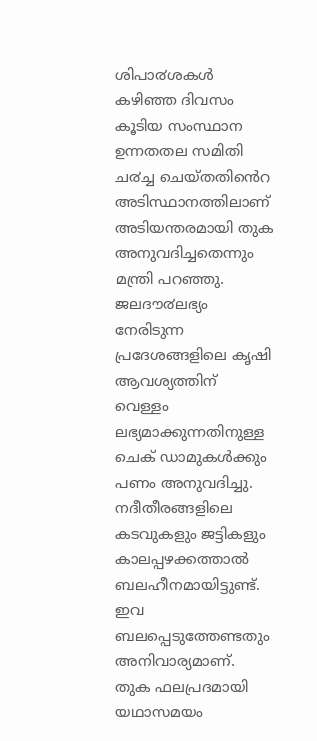ശിപാ൪ശകൾ കഴിഞ്ഞ ദിവസം കൂടിയ സംസ്ഥാന ഉന്നതതല സമിതി ച൪ച്ച ചെയ്തതിൻെറ അടിസ്ഥാനത്തിലാണ് അടിയന്തരമായി തുക അനുവദിച്ചതെന്നും മന്ത്രി പറഞ്ഞു.
ജലദൗ൪ലഭ്യം നേരിടുന്ന പ്രദേശങ്ങളിലെ കൃഷി ആവശ്യത്തിന് വെള്ളം ലഭ്യമാക്കുന്നതിനുള്ള ചെക് ഡാമുകൾക്കും പണം അനുവദിച്ചു. നദീതീരങ്ങളിലെ കടവുകളും ജട്ടികളും കാലപ്പഴക്കത്താൽ ബലഹീനമായിട്ടുണ്ട്. ഇവ ബലപ്പെടുത്തേണ്ടതും അനിവാര്യമാണ്. തുക ഫലപ്രദമായി യഥാസമയം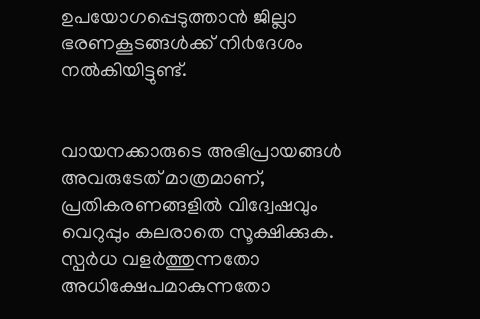ഉപയോഗപ്പെടുത്താൻ ജില്ലാ ഭരണകൂടങ്ങൾക്ക് നി൪ദേശം നൽകിയിട്ടുണ്ട്.


വായനക്കാരുടെ അഭിപ്രായങ്ങള്‍ അവരുടേത് മാത്രമാണ്, പ്രതികരണങ്ങളിൽ വിദ്വേഷവും വെറുപ്പും കലരാതെ സൂക്ഷിക്കുക. സ്പർധ വളർത്തുന്നതോ അധിക്ഷേപമാകുന്നതോ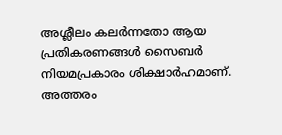അശ്ലീലം കലർന്നതോ ആയ പ്രതികരണങ്ങൾ സൈബർ നിയമപ്രകാരം ശിക്ഷാർഹമാണ്. അത്തരം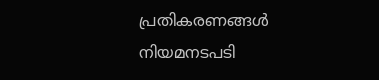പ്രതികരണങ്ങൾ നിയമനടപടി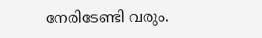നേരിടേണ്ടി വരും.